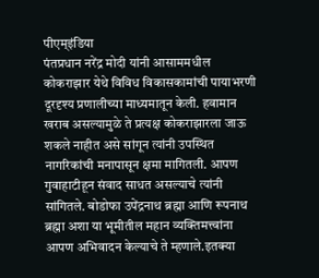पीएम्इंडिया
पंतप्रधान नरेंद्र मोदी यांनी आसाममधील कोकराझार येथे विविध विकासकामांची पायाभरणी दूरदृश्य प्रणालीच्या माध्यमातून केली. हवामान खराब असल्यामुळे ते प्रत्यक्ष कोकराझारला जाऊ शकले नाहीत असे सांगून त्यांनी उपस्थित नागरिकांची मनापासून क्षमा मागितली. आपण गुवाहाटीहून संवाद साधत असल्याचे त्यांनी सांगितले. बोडोफा उपेंद्रनाथ ब्रह्मा आणि रूपनाथ ब्रह्मा अशा या भूमीतील महान व्यक्तिमत्त्वांना आपण अभिवादन केल्याचे ते म्हणाले.इतक्या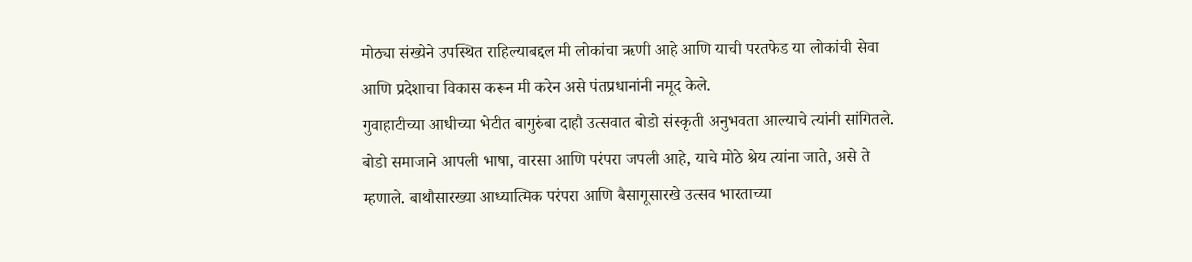मोठ्या संख्येने उपस्थित राहिल्याबद्दल मी लोकांचा ऋणी आहे आणि याची परतफेड या लोकांची सेवा आणि प्रदेशाचा विकास करून मी करेन असे पंतप्रधानांनी नमूद केले.
गुवाहाटीच्या आधीच्या भेटीत बागुरुंबा दाहौ उत्सवात बोडो संस्कृती अनुभवता आल्याचे त्यांनी सांगितले. बोडो समाजाने आपली भाषा, वारसा आणि परंपरा जपली आहे, याचे मोठे श्रेय त्यांना जाते, असे ते म्हणाले. बाथौसारख्या आध्यात्मिक परंपरा आणि बैसागूसारखे उत्सव भारताच्या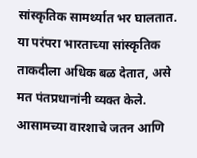सांस्कृतिक सामर्थ्यात भर घालतात. या परंपरा भारताच्या सांस्कृतिक ताकदीला अधिक बळ देतात, असे मत पंतप्रधानांनी व्यक्त केले.
आसामच्या वारशाचे जतन आणि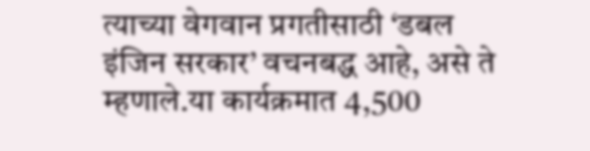त्याच्या वेगवान प्रगतीसाठी ‘डबल इंजिन सरकार’ वचनबद्ध आहे, असे ते म्हणाले.या कार्यक्रमात 4,500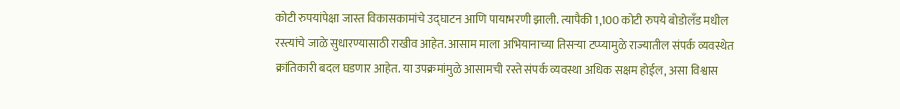कोटी रुपयांपेक्षा जास्त विकासकामांचे उद्घाटन आणि पायाभरणी झाली. त्यापैकी 1,100 कोटी रुपये बोडोलँड मधील रस्त्यांचे जाळे सुधारण्यासाठी राखीव आहेत. आसाम माला अभियानाच्या तिसऱ्या टप्प्यामुळे राज्यातील संपर्क व्यवस्थेत क्रांतिकारी बदल घडणार आहेत. या उपक्रमांमुळे आसामची रस्ते संपर्क व्यवस्था अधिक सक्षम होईल, असा विश्वास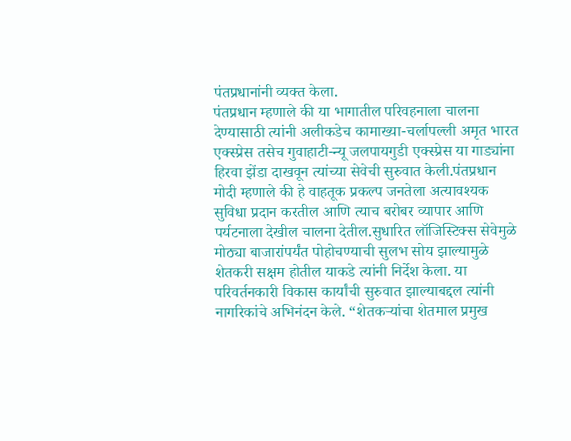पंतप्रधानांनी व्यक्त केला.
पंतप्रधान म्हणाले की या भागातील परिवहनाला चालना देण्यासाठी त्यांनी अलीकडेच कामाख्या-चर्लापल्ली अमृत भारत एक्स्प्रेस तसेच गुवाहाटी-न्यू जलपायगुडी एक्स्प्रेस या गाड्यांना हिरवा झेंडा दाखवून त्यांच्या सेवेची सुरुवात केली.पंतप्रधान मोदी म्हणाले की हे वाहतूक प्रकल्प जनतेला अत्यावश्यक सुविधा प्रदान करतील आणि त्याच बरोबर व्यापार आणि पर्यटनाला देखील चालना देतील.सुधारित लॉजिस्टिक्स सेवेमुळे मोठ्या बाजारांपर्यंत पोहोचण्याची सुलभ सोय झाल्यामुळे शेतकरी सक्षम होतील याकडे त्यांनी निर्देश केला. या परिवर्तनकारी विकास कार्यांची सुरुवात झाल्याबद्दल त्यांनी नागरिकांचे अभिनंदन केले. “शेतकऱ्यांचा शेतमाल प्रमुख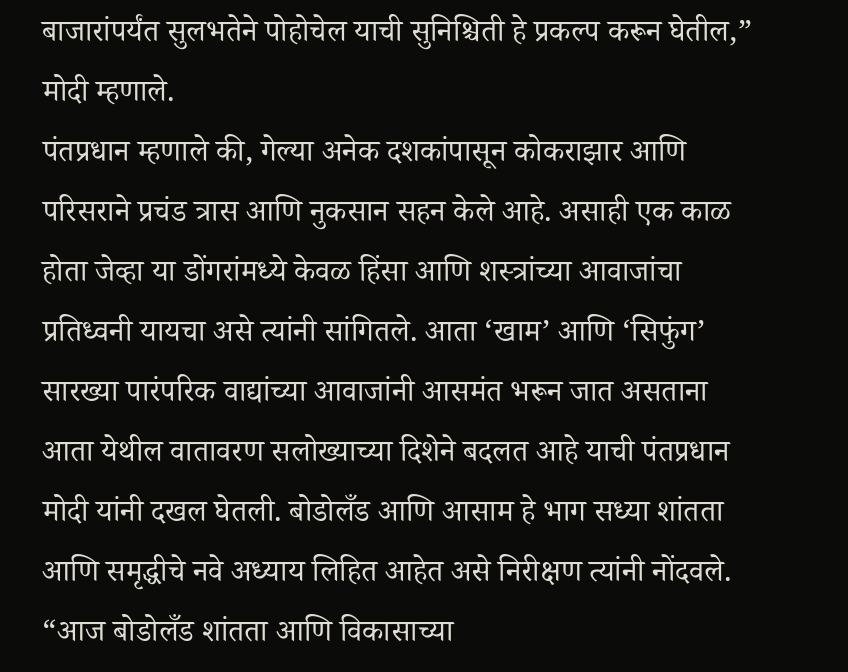बाजारांपर्यंत सुलभतेने पोहोचेल याची सुनिश्चिती हे प्रकल्प करून घेतील,” मोदी म्हणाले.
पंतप्रधान म्हणाले की, गेल्या अनेक दशकांपासून कोकराझार आणि परिसराने प्रचंड त्रास आणि नुकसान सहन केले आहे. असाही एक काळ होता जेव्हा या डोंगरांमध्ये केवळ हिंसा आणि शस्त्रांच्या आवाजांचा प्रतिध्वनी यायचा असे त्यांनी सांगितले. आता ‘खाम’ आणि ‘सिफुंग’ सारख्या पारंपरिक वाद्यांच्या आवाजांनी आसमंत भरून जात असताना आता येथील वातावरण सलोख्याच्या दिशेने बदलत आहे याची पंतप्रधान मोदी यांनी दखल घेतली. बोडोलँड आणि आसाम हे भाग सध्या शांतता आणि समृद्धीचे नवे अध्याय लिहित आहेत असे निरीक्षण त्यांनी नोंदवले. “आज बोडोलँड शांतता आणि विकासाच्या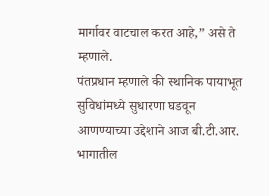मार्गावर वाटचाल करत आहे,” असे ते म्हणाले.
पंतप्रधान म्हणाले की स्थानिक पायाभूत सुविधांमध्ये सुधारणा घडवून आणण्याच्या उद्देशाने आज बी.टी.आर. भागातील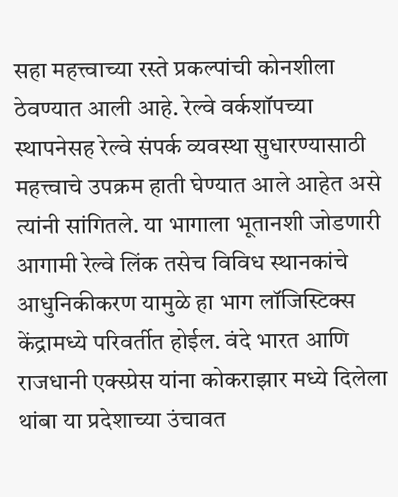सहा महत्त्वाच्या रस्ते प्रकल्पांची कोनशीला ठेवण्यात आली आहे. रेल्वे वर्कशॉपच्या स्थापनेसह रेल्वे संपर्क व्यवस्था सुधारण्यासाठी महत्त्वाचे उपक्रम हाती घेण्यात आले आहेत असे त्यांनी सांगितले. या भागाला भूतानशी जोडणारी आगामी रेल्वे लिंक तसेच विविध स्थानकांचे आधुनिकीकरण यामुळे हा भाग लॉजिस्टिक्स केंद्रामध्ये परिवर्तीत होईल. वंदे भारत आणि राजधानी एक्स्प्रेस यांना कोकराझार मध्ये दिलेला थांबा या प्रदेशाच्या उंचावत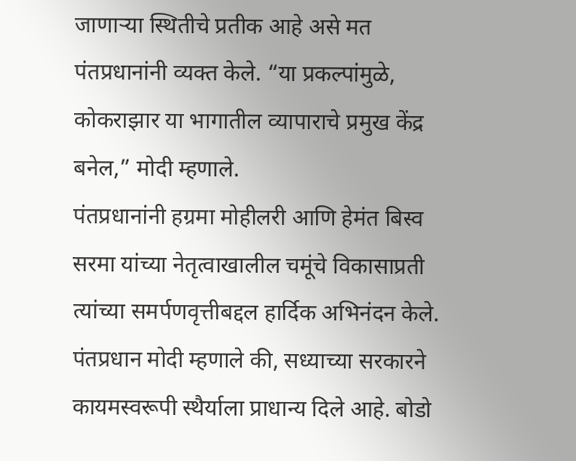जाणाऱ्या स्थितीचे प्रतीक आहे असे मत पंतप्रधानांनी व्यक्त केले. “या प्रकल्पांमुळे, कोकराझार या भागातील व्यापाराचे प्रमुख केंद्र बनेल,” मोदी म्हणाले.
पंतप्रधानांनी हग्रमा मोहीलरी आणि हेमंत बिस्व सरमा यांच्या नेतृत्वाखालील चमूंचे विकासाप्रती त्यांच्या समर्पणवृत्तीबद्दल हार्दिक अभिनंदन केले. पंतप्रधान मोदी म्हणाले की, सध्याच्या सरकारने कायमस्वरूपी स्थैर्याला प्राधान्य दिले आहे. बोडो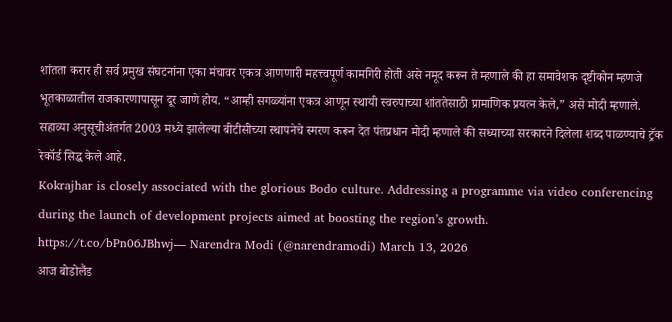शांतता करार ही सर्व प्रमुख संघटनांना एका मंचावर एकत्र आणणारी महत्त्वपूर्ण कामगिरी होती असे नमूद करून ते म्हणाले की हा समावेशक दृष्टीकोन म्हणजे भूतकाळातील राजकारणापासून दूर जाणे होय. “आम्ही सगळ्यांना एकत्र आणून स्थायी स्वरुपाच्या शांततेसाठी प्रामाणिक प्रयत्न केले,” असे मोदी म्हणाले.
सहाव्या अनुसूचीअंतर्गत 2003 मध्ये झालेल्या बीटीसीच्या स्थापनेचे स्मरण करून देत पंतप्रधान मोदी म्हणाले की सध्याच्या सरकारने दिलेला शब्द पाळण्याचे ट्रॅक रेकॉर्ड सिद्ध केले आहे.
Kokrajhar is closely associated with the glorious Bodo culture. Addressing a programme via video conferencing during the launch of development projects aimed at boosting the region’s growth.
https://t.co/bPn06JBhwj— Narendra Modi (@narendramodi) March 13, 2026
आज बोडोलैंड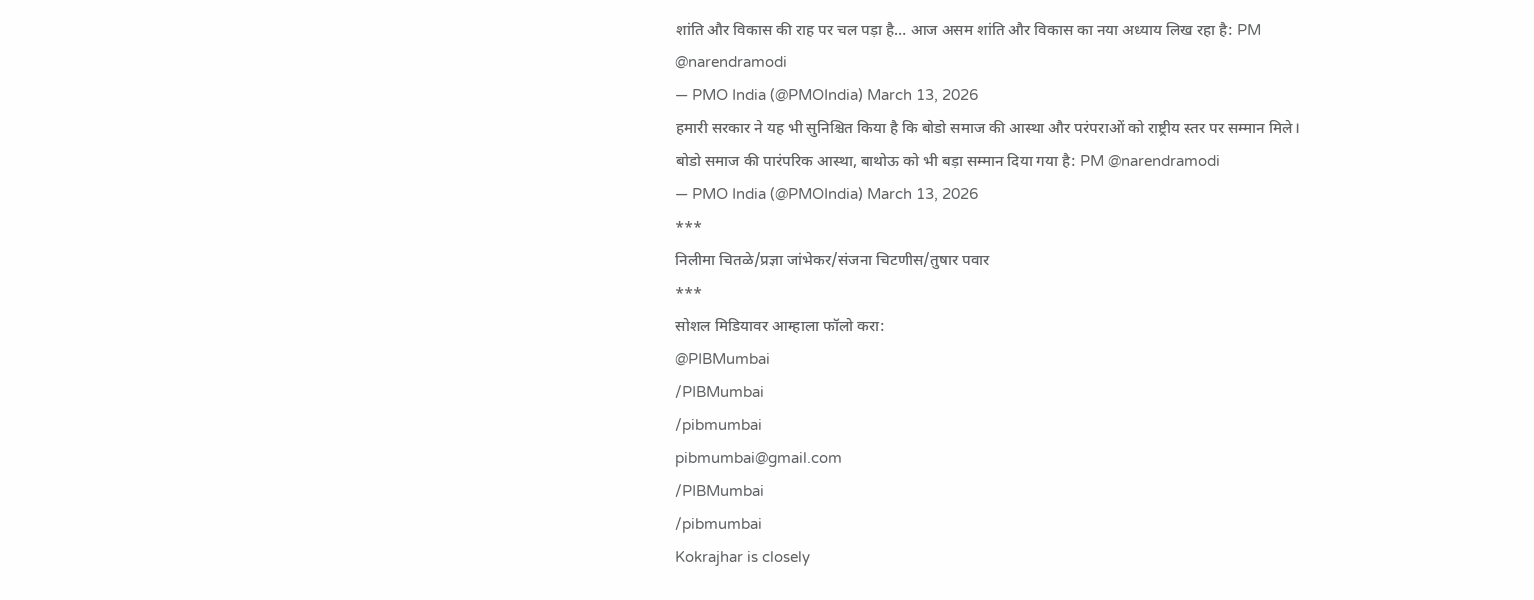शांति और विकास की राह पर चल पड़ा है… आज असम शांति और विकास का नया अध्याय लिख रहा है: PM @narendramodi
— PMO India (@PMOIndia) March 13, 2026
हमारी सरकार ने यह भी सुनिश्चित किया है कि बोडो समाज की आस्था और परंपराओं को राष्ट्रीय स्तर पर सम्मान मिले।
बोडो समाज की पारंपरिक आस्था, बाथोऊ को भी बड़ा सम्मान दिया गया है: PM @narendramodi
— PMO India (@PMOIndia) March 13, 2026
***
निलीमा चितळे/प्रज्ञा जांभेकर/संजना चिटणीस/तुषार पवार
***
सोशल मिडियावर आम्हाला फॉलो करा:
@PIBMumbai
/PIBMumbai
/pibmumbai
pibmumbai@gmail.com
/PIBMumbai
/pibmumbai
Kokrajhar is closely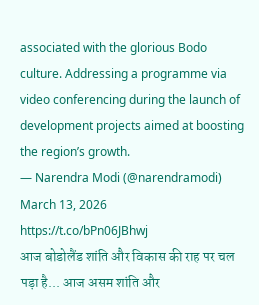associated with the glorious Bodo culture. Addressing a programme via video conferencing during the launch of development projects aimed at boosting the region’s growth.
— Narendra Modi (@narendramodi) March 13, 2026
https://t.co/bPn06JBhwj
आज बोडोलैंड शांति और विकास की राह पर चल पड़ा है... आज असम शांति और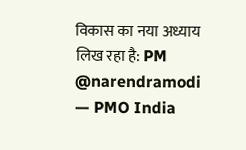विकास का नया अध्याय लिख रहा है: PM @narendramodi
— PMO India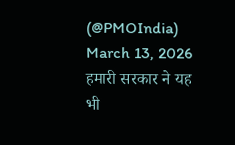(@PMOIndia) March 13, 2026
हमारी सरकार ने यह भी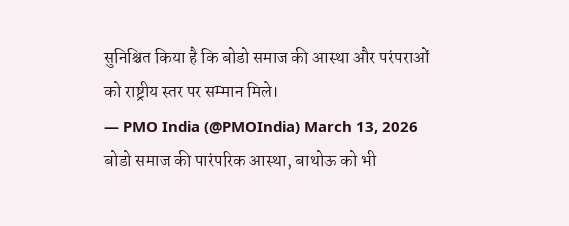सुनिश्चित किया है कि बोडो समाज की आस्था और परंपराओं को राष्ट्रीय स्तर पर सम्मान मिले।
— PMO India (@PMOIndia) March 13, 2026
बोडो समाज की पारंपरिक आस्था, बाथोऊ को भी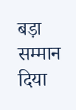बड़ा सम्मान दिया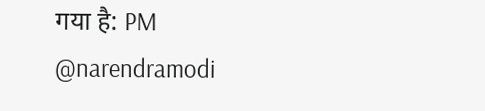गया है: PM @narendramodi